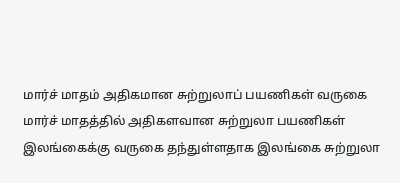மார்ச் மாதம் அதிகமான சுற்றுலாப் பயணிகள் வருகை
மார்ச் மாதத்தில் அதிகளவான சுற்றுலா பயணிகள் இலங்கைக்கு வருகை தந்துள்ளதாக இலங்கை சுற்றுலா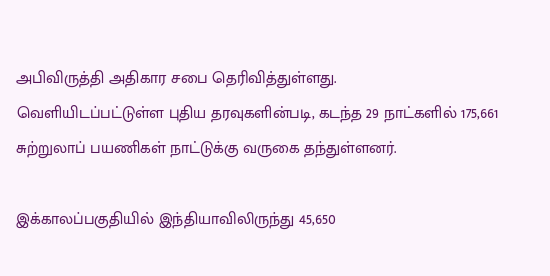அபிவிருத்தி அதிகார சபை தெரிவித்துள்ளது.
வெளியிடப்பட்டுள்ள புதிய தரவுகளின்படி, கடந்த 29 நாட்களில் 175,661 சுற்றுலாப் பயணிகள் நாட்டுக்கு வருகை தந்துள்ளனர்.

இக்காலப்பகுதியில் இந்தியாவிலிருந்து 45,650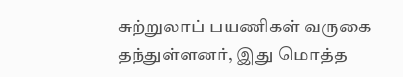சுற்றுலாப் பயணிகள் வருகை தந்துள்ளனர், இது மொத்த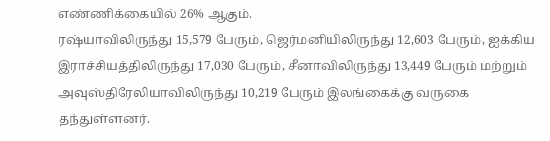எண்ணிக்கையில் 26% ஆகும்.
ரஷ்யாவிலிருந்து 15,579 பேரும், ஜெர்மனியிலிருந்து 12,603 பேரும், ஐக்கிய இராச்சியத்திலிருந்து 17,030 பேரும், சீனாவிலிருந்து 13,449 பேரும் மற்றும் அவுஸ்திரேலியாவிலிருந்து 10,219 பேரும் இலங்கைக்கு வருகை தந்துள்ளனர்.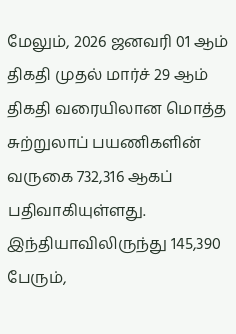மேலும், 2026 ஜனவரி 01 ஆம் திகதி முதல் மார்ச் 29 ஆம் திகதி வரையிலான மொத்த சுற்றுலாப் பயணிகளின் வருகை 732,316 ஆகப் பதிவாகியுள்ளது.
இந்தியாவிலிருந்து 145,390 பேரும்,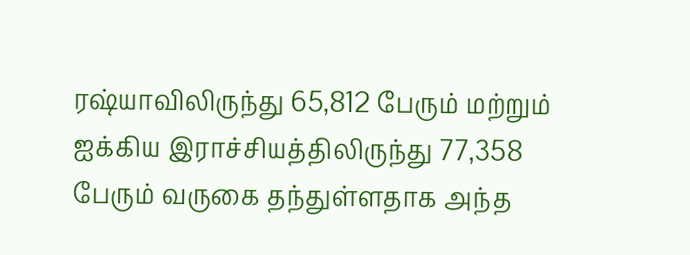ரஷ்யாவிலிருந்து 65,812 பேரும் மற்றும் ஐக்கிய இராச்சியத்திலிருந்து 77,358 பேரும் வருகை தந்துள்ளதாக அந்த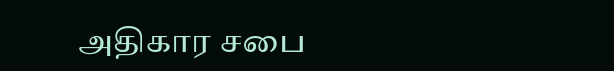அதிகார சபை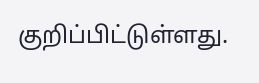குறிப்பிட்டுள்ளது.